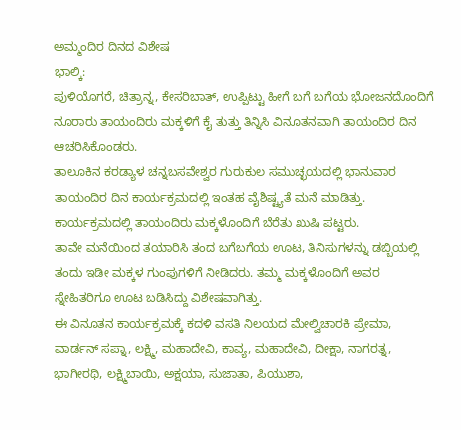ಅಮ್ಮಂದಿರ ದಿನದ ವಿಶೇಷ
ಭಾಲ್ಕಿ:
ಪುಳಿಯೊಗರೆ, ಚಿತ್ರಾನ್ನ, ಕೇಸರಿಬಾತ್, ಉಪ್ಪಿಟ್ಟು ಹೀಗೆ ಬಗೆ ಬಗೆಯ ಭೋಜನದೊಂದಿಗೆ ನೂರಾರು ತಾಯಂದಿರು ಮಕ್ಕಳಿಗೆ ಕೈ ತುತ್ತು ತಿನ್ನಿಸಿ ವಿನೂತನವಾಗಿ ತಾಯಂದಿರ ದಿನ ಆಚರಿಸಿಕೊಂಡರು.
ತಾಲೂಕಿನ ಕರಡ್ಯಾಳ ಚನ್ನಬಸವೇಶ್ವರ ಗುರುಕುಲ ಸಮುಚ್ಛಯದಲ್ಲಿ ಭಾನುವಾರ ತಾಯಂದಿರ ದಿನ ಕಾರ್ಯಕ್ರಮದಲ್ಲಿ ಇಂತಹ ವೈಶಿಷ್ಟ್ಯತೆ ಮನೆ ಮಾಡಿತ್ತು.
ಕಾರ್ಯಕ್ರಮದಲ್ಲಿ ತಾಯಂದಿರು ಮಕ್ಕಳೊಂದಿಗೆ ಬೆರೆತು ಖುಷಿ ಪಟ್ಟರು.
ತಾವೇ ಮನೆಯಿಂದ ತಯಾರಿಸಿ ತಂದ ಬಗೆಬಗೆಯ ಊಟ, ತಿನಿಸುಗಳನ್ನು ಡಬ್ಬಿಯಲ್ಲಿ ತಂದು ಇಡೀ ಮಕ್ಕಳ ಗುಂಪುಗಳಿಗೆ ನೀಡಿದರು. ತಮ್ಮ ಮಕ್ಕಳೊಂದಿಗೆ ಅವರ ಸ್ನೇಹಿತರಿಗೂ ಊಟ ಬಡಿಸಿದ್ದು ವಿಶೇಷವಾಗಿತ್ತು.
ಈ ವಿನೂತನ ಕಾರ್ಯಕ್ರಮಕ್ಕೆ ಕದಳಿ ವಸತಿ ನಿಲಯದ ಮೇಲ್ವಿಚಾರಕಿ ಪ್ರೇಮಾ, ವಾರ್ಡನ್ ಸಪ್ನಾ, ಲಕ್ಷ್ಮಿ, ಮಹಾದೇವಿ, ಕಾವ್ಯ, ಮಹಾದೇವಿ, ದೀಕ್ಷಾ, ನಾಗರತ್ನ, ಭಾಗೀರಥಿ, ಲಕ್ಷ್ಮಿಬಾಯಿ, ಅಕ್ಷಯಾ, ಸುಜಾತಾ, ಪಿಯುಶಾ,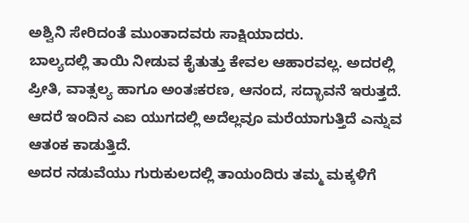ಅಶ್ವಿನಿ ಸೇರಿದಂತೆ ಮುಂತಾದವರು ಸಾಕ್ಷಿಯಾದರು.
ಬಾಲ್ಯದಲ್ಲಿ ತಾಯಿ ನೀಡುವ ಕೈತುತ್ತು ಕೇವಲ ಆಹಾರವಲ್ಲ. ಅದರಲ್ಲಿ ಪ್ರೀತಿ, ವಾತ್ಸಲ್ಯ ಹಾಗೂ ಅಂತಃಕರಣ, ಆನಂದ, ಸದ್ಭಾವನೆ ಇರುತ್ತದೆ. ಆದರೆ ಇಂದಿನ ಎಐ ಯುಗದಲ್ಲಿ ಅದೆಲ್ಲವೂ ಮರೆಯಾಗುತ್ತಿದೆ ಎನ್ನುವ ಆತಂಕ ಕಾಡುತ್ತಿದೆ.
ಅದರ ನಡುವೆಯು ಗುರುಕುಲದಲ್ಲಿ ತಾಯಂದಿರು ತಮ್ಮ ಮಕ್ಕಳಿಗೆ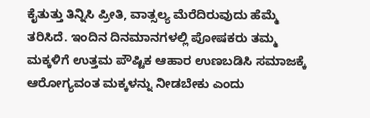ಕೈತುತ್ತು ತಿನ್ನಿಸಿ ಪ್ರೀತಿ, ವಾತ್ಸಲ್ಯ ಮೆರೆದಿರುವುದು ಹೆಮ್ಮೆ ತರಿಸಿದೆ. ಇಂದಿನ ದಿನಮಾನಗಳಲ್ಲಿ ಪೋಷಕರು ತಮ್ಮ ಮಕ್ಕಳಿಗೆ ಉತ್ತಮ ಪೌಷ್ಟಿಕ ಆಹಾರ ಉಣಬಡಿಸಿ ಸಮಾಜಕ್ಕೆ ಆರೋಗ್ಯವಂತ ಮಕ್ಕಳನ್ನು ನೀಡಬೇಕು ಎಂದು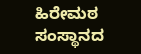ಹಿರೇಮಠ ಸಂಸ್ಥಾನದ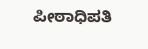ಪೀಠಾಧಿಪತಿ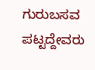ಗುರುಬಸವ ಪಟ್ಟದ್ದೇವರು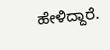ಹೇಳಿದ್ದಾರೆ.